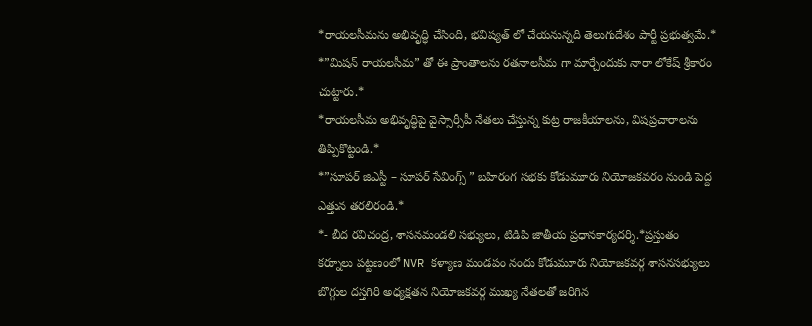*రాయలసీమను అభివృద్ధి చేసింది, భవిష్యత్ లో చేయనున్నది తెలుగుదేశం పార్టీ ప్రభుత్వమే.*
*”మిషన్ రాయలసీమ” తో ఈ ప్రాంతాలను రతనాలసీమ గా మార్చేందుకు నారా లోకేష్ శ్రీకారం చుట్టారు.*
*రాయలసీమ అభివృద్ధిపై వైస్సార్సీపీ నేతలు చేస్తున్న కుట్ర రాజకీయాలను, విషప్రచారాలను తిప్పికొట్టండి.*
*”సూపర్ జిఎస్టీ – సూపర్ సేవింగ్స్ ” బహిరంగ సభకు కోడుమూరు నియోజకవరం నుండి పెద్ద ఎత్తున తరలిరండి.*
*- బీద రవిచంద్ర, శాసనమండలి సభ్యులు, టిడిపి జాతీయ ప్రధానకార్యదర్శి.*ప్రస్తుతం
కర్నూలు పట్టణంలో NVR కళ్యాణ మండపం నందు కోడుమూరు నియోజకవర్గ శాసనసభ్యులు బొగ్గుల దస్తగిరి అధ్యక్షతన నియోజకవర్గ ముఖ్య నేతలతో జరిగిన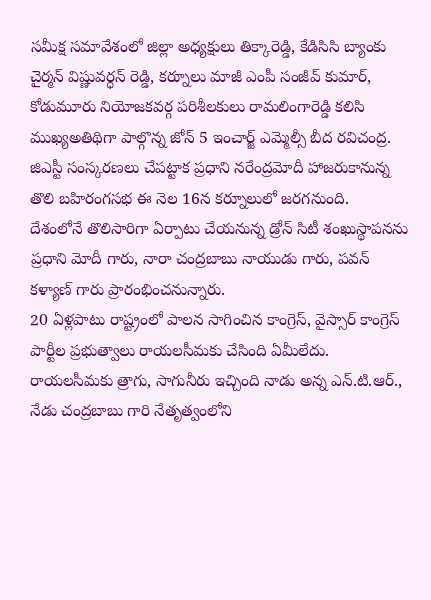సమీక్ష సమావేశంలో జిల్లా అధ్యక్షులు తిక్కారెడ్డి, కేడిసిసి బ్యాంకు చైర్మన్ విష్ణువర్ధన్ రెడ్డి, కర్నూలు మాజీ ఎంపీ సంజీవ్ కుమార్, కోడుమూరు నియోజకవర్గ పరిశీలకులు రామలింగారెడ్డి కలిసి ముఖ్యఅతిథిగా పాల్గొన్న జోన్ 5 ఇంచార్జ్ ఎమ్మెల్సీ బీద రవిచంద్ర.
జిఎస్టీ సంస్కరణలు చేపట్టాక ప్రధాని నరేంద్రమోదీ హాజరుకానున్న తొలి బహిరంగసభ ఈ నెల 16న కర్నూలులో జరగనుంది.
దేశంలోనే తొలిసారిగా ఏర్పాటు చేయనున్న డ్రోన్ సిటీ శంఖుస్థాపనను ప్రధాని మోదీ గారు, నారా చంద్రబాబు నాయుడు గారు, పవన్ కళ్యాణ్ గారు ప్రారంభించనున్నారు.
20 ఏళ్లపాటు రాష్ట్రంలో పాలన సాగించిన కాంగ్రెస్, వైస్సార్ కాంగ్రెస్ పార్టీల ప్రభుత్వాలు రాయలసీమకు చేసింది ఏమీలేదు.
రాయలసీమకు త్రాగు, సాగునీరు ఇచ్చింది నాడు అన్న ఎన్.టి.ఆర్., నేడు చంద్రబాబు గారి నేతృత్వంలోని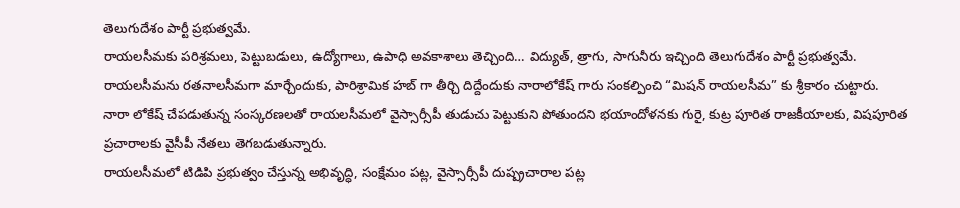తెలుగుదేశం పార్టీ ప్రభుత్వమే.
రాయలసీమకు పరిశ్రమలు, పెట్టుబడులు, ఉద్యోగాలు, ఉపాధి అవకాశాలు తెచ్చింది… విద్యుత్, త్రాగు, సాగునీరు ఇచ్చింది తెలుగుదేశం పార్టీ ప్రభుత్వమే.
రాయలసీమను రతనాలసీమగా మార్చేందుకు, పారిశ్రామిక హబ్ గా తీర్చి దిద్దేందుకు నారాలోకేష్ గారు సంకల్పించి “మిషన్ రాయలసీమ” కు శ్రీకారం చుట్టారు.
నారా లోకేష్ చేపడుతున్న సంస్కరణలతో రాయలసీమలో వైస్సార్సీపీ తుడుచు పెట్టుకుని పోతుందని భయాందోళనకు గురై, కుట్ర పూరిత రాజకీయాలకు, విషపూరిత ప్రచారాలకు వైసీపీ నేతలు తెగబడుతున్నారు.
రాయలసీమలో టిడిపి ప్రభుత్వం చేస్తున్న అభివృద్ధి, సంక్షేమం పట్ల, వైస్సార్సీపీ దుష్ప్రచారాల పట్ల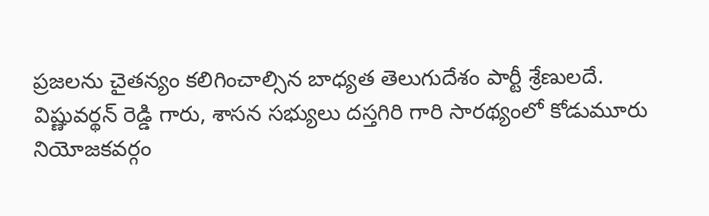ప్రజలను చైతన్యం కలిగించాల్సిన బాధ్యత తెలుగుదేశం పార్టీ శ్రేణులదే.
విష్ణువర్థన్ రెడ్డి గారు, శాసన సభ్యులు దస్తగిరి గారి సారథ్యంలో కోడుమూరు నియోజకవర్గం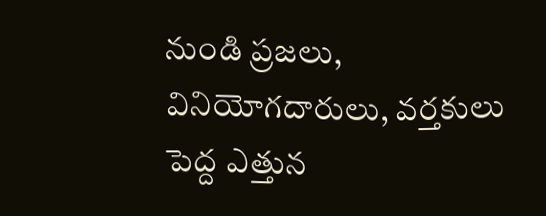నుండి ప్రజలు, వినియోగదారులు, వర్తకులు పెద్ద ఎత్తున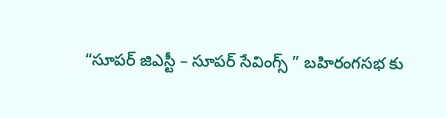“సూపర్ జిఎస్టీ – సూపర్ సేవింగ్స్ ” బహిరంగసభ కు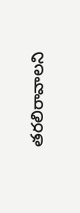తరలిరావాలని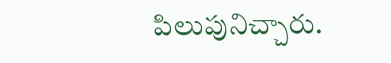పిలుపునిచ్చారు.